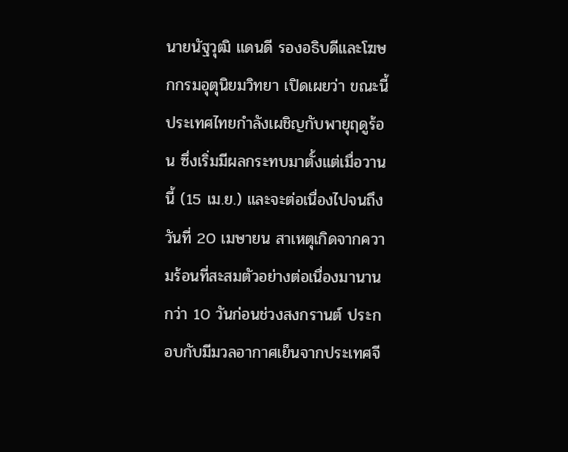นายนัฐวุฒิ แดนดี รองอธิบดีและโฆษกกรมอุตุนิยมวิทยา เปิดเผยว่า ขณะนี้ประเทศไทยกำลังเผชิญกับพายุฤดูร้อน ซึ่งเริ่มมีผลกระทบมาตั้งแต่เมื่อวานนี้ (15 เม.ย.) และจะต่อเนื่องไปจนถึงวันที่ 20 เมษายน สาเหตุเกิดจากความร้อนที่สะสมตัวอย่างต่อเนื่องมานานกว่า 10 วันก่อนช่วงสงกรานต์ ประกอบกับมีมวลอากาศเย็นจากประเทศจี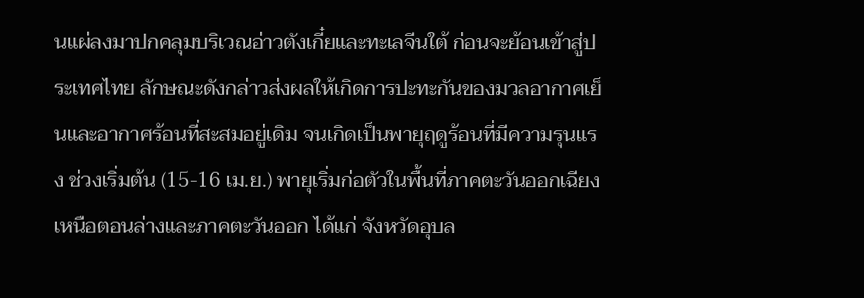นแผ่ลงมาปกคลุมบริเวณอ่าวตังเกี๋ยและทะเลจีนใต้ ก่อนจะย้อนเข้าสู่ประเทศไทย ลักษณะดังกล่าวส่งผลให้เกิดการปะทะกันของมวลอากาศเย็นและอากาศร้อนที่สะสมอยู่เดิม จนเกิดเป็นพายุฤดูร้อนที่มีความรุนแรง ช่วงเริ่มต้น (15-16 เม.ย.) พายุเริ่มก่อตัวในพื้นที่ภาคตะวันออกเฉียงเหนือตอนล่างและภาคตะวันออก ได้แก่ จังหวัดอุบล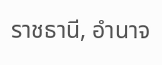ราชธานี, อำนาจ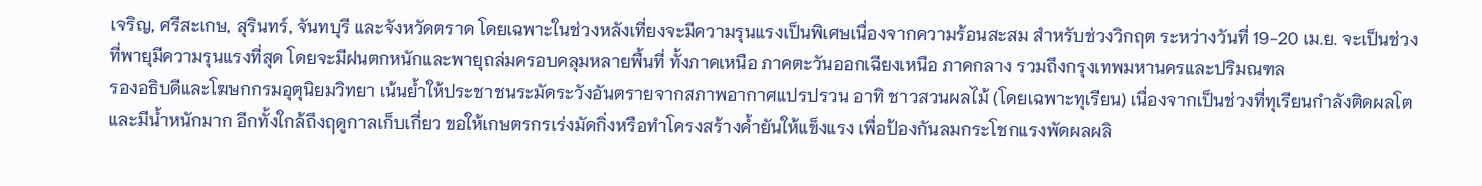เจริญ, ศรีสะเกษ, สุรินทร์, จันทบุรี และจังหวัดตราด โดยเฉพาะในช่วงหลังเที่ยงจะมีความรุนแรงเป็นพิเศษเนื่องจากความร้อนสะสม สำหรับช่วงวิกฤต ระหว่างวันที่ 19-20 เม.ย. จะเป็นช่วงที่พายุมีความรุนแรงที่สุด โดยจะมีฝนตกหนักและพายุถล่มครอบคลุมหลายพื้นที่ ทั้งภาคเหนือ ภาคตะวันออกเฉียงเหนือ ภาคกลาง รวมถึงกรุงเทพมหานครและปริมณฑล
รองอธิบดีและโฆษกกรมอุตุนิยมวิทยา เน้นย้ำให้ประชาชนระมัดระวังอันตรายจากสภาพอากาศแปรปรวน อาทิ ชาวสวนผลไม้ (โดยเฉพาะทุเรียน) เนื่องจากเป็นช่วงที่ทุเรียนกำลังติดผลโตและมีน้ำหนักมาก อีกทั้งใกล้ถึงฤดูกาลเก็บเกี่ยว ขอให้เกษตรกรเร่งมัดกิ่งหรือทำโครงสร้างค้ำยันให้แข็งแรง เพื่อป้องกันลมกระโชกแรงพัดผลผลิ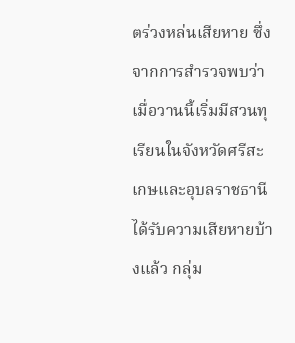ตร่วงหล่นเสียหาย ซึ่งจากการสำรวจพบว่าเมื่อวานนี้เริ่มมีสวนทุเรียนในจังหวัดศรีสะเกษและอุบลราชธานีได้รับความเสียหายบ้างแล้ว กลุ่ม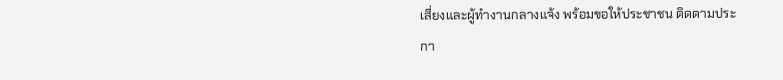เสี่ยงและผู้ทำงานกลางแจ้ง พร้อมขอให้ประชาชน ติดตามประกา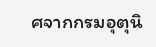ศจากกรมอุตุนิ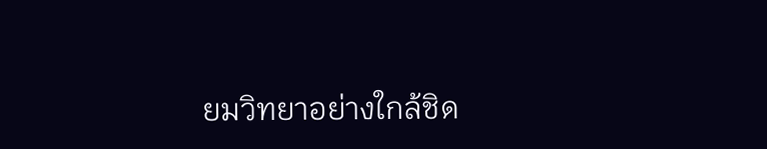ยมวิทยาอย่างใกล้ชิด